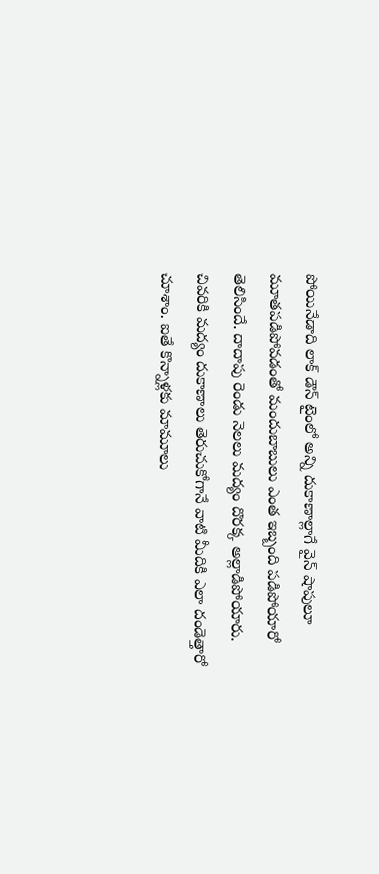పోయినేడాది లాక్ డౌన్ టైంలో అన్ని దుకాణాల్లాగే వైన్ షాపులూ మూతపడిపోవడంతో మందుబాబులు ఎంత ఇబ్బంది పడిపోయారో తెలిసిందే. దాదాపు రెండు నెలలు మద్యం దొరక్క అల్లాడిపోయారు. చివరికి మద్యం దుకాణాలు తెరుచుకోగానే వాటి మీదికి ఎలా దండెత్తారో చూశాం. ఐతే కొన్నాళ్లకు మామూలు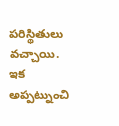పరిస్థితులు వచ్చాయి. ఇక అప్పట్నుంచి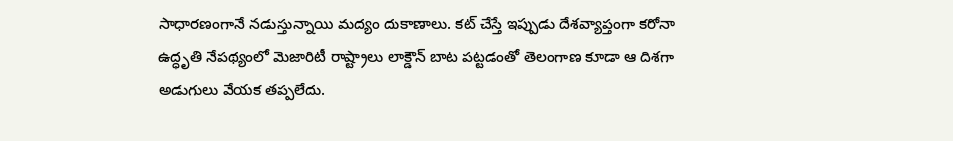సాధారణంగానే నడుస్తున్నాయి మద్యం దుకాణాలు. కట్ చేస్తే ఇప్పుడు దేశవ్యాప్తంగా కరోనా ఉద్ధృతి నేపథ్యంలో మెజారిటీ రాష్ట్రాలు లాక్డౌన్ బాట పట్టడంతో తెలంగాణ కూడా ఆ దిశగా అడుగులు వేయక తప్పలేదు.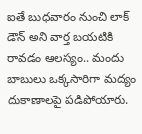ఐతే బుధవారం నుంచి లాక్ డౌన్ అని వార్త బయటికి రావడం ఆలస్యం.. మందు బాబులు ఒక్కసారిగా మద్యం దుకాణాలపై పడిపోయారు.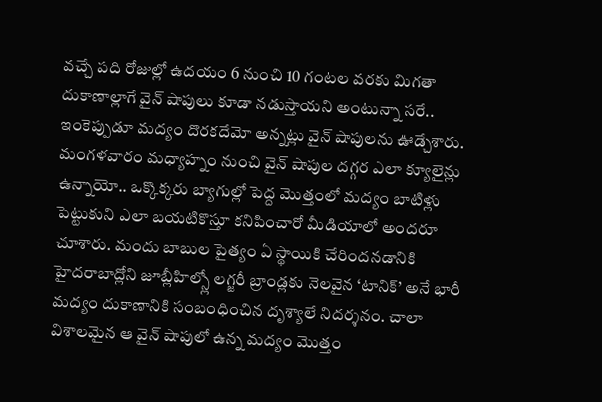వచ్చే పది రోజుల్లో ఉదయం 6 నుంచి 10 గంటల వరకు మిగతా దుకాణాల్లాగే వైన్ షాపులు కూడా నడుస్తాయని అంటున్నా సరే.. ఇంకెప్పుడూ మద్యం దొరకదేమో అన్నట్లు వైన్ షాపులను ఊడ్చేశారు.
మంగళవారం మధ్యాహ్నం నుంచి వైన్ షాపుల దగ్గర ఎలా క్యూలైన్లు ఉన్నాయో.. ఒక్కొక్కరు బ్యాగుల్లో పెద్ద మొత్తంలో మద్యం బాటిళ్లు పెట్టుకుని ఎలా బయటికొస్తూ కనిపించారో మీడియాలో అందరూ చూశారు. మందు బాబుల పైత్యం ఏ స్థాయికి చేరిందనడానికి హైదరాబాద్లోని జూబ్లీహిల్స్లో లగ్జరీ బ్రాండ్లకు నెలవైన ‘టానిక్’ అనే భారీ మద్యం దుకాణానికి సంబంధించిన దృశ్యాలే నిదర్శనం. చాలా విశాలమైన ఆ వైన్ షాపులో ఉన్న మద్యం మొత్తం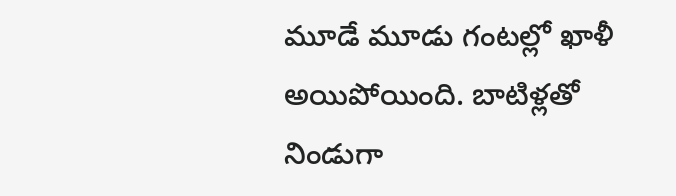మూడే మూడు గంటల్లో ఖాళీ అయిపోయింది. బాటిళ్లతో నిండుగా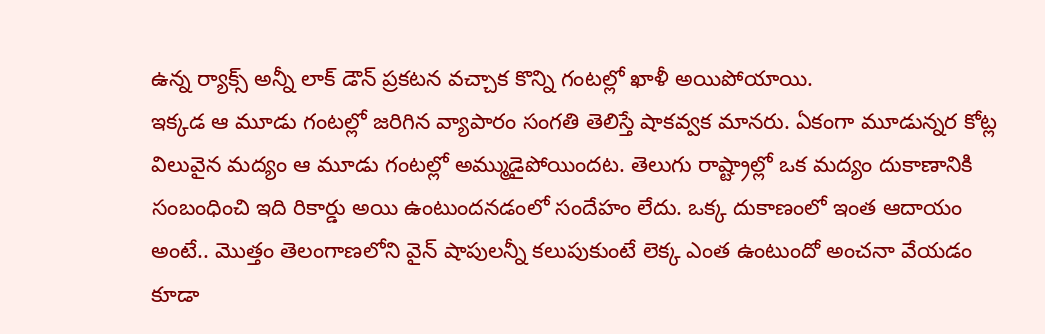ఉన్న ర్యాక్స్ అన్నీ లాక్ డౌన్ ప్రకటన వచ్చాక కొన్ని గంటల్లో ఖాళీ అయిపోయాయి.
ఇక్కడ ఆ మూడు గంటల్లో జరిగిన వ్యాపారం సంగతి తెలిస్తే షాకవ్వక మానరు. ఏకంగా మూడున్నర కోట్ల విలువైన మద్యం ఆ మూడు గంటల్లో అమ్ముడైపోయిందట. తెలుగు రాష్ట్రాల్లో ఒక మద్యం దుకాణానికి సంబంధించి ఇది రికార్డు అయి ఉంటుందనడంలో సందేహం లేదు. ఒక్క దుకాణంలో ఇంత ఆదాయం అంటే.. మొత్తం తెలంగాణలోని వైన్ షాపులన్నీ కలుపుకుంటే లెక్క ఎంత ఉంటుందో అంచనా వేయడం కూడా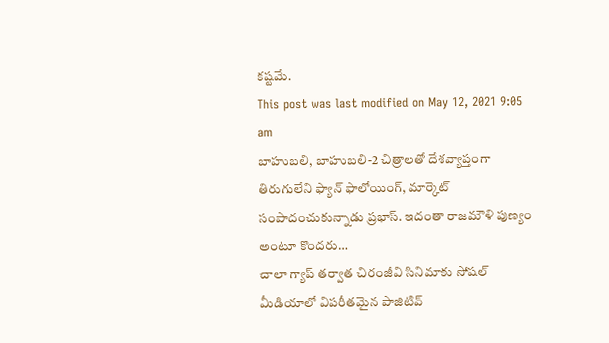కష్టమే.
This post was last modified on May 12, 2021 9:05 am
బాహుబలి, బాహుబలి-2 చిత్రాలతో దేశవ్యాప్తంగా తిరుగులేని ఫ్యాన్ ఫాలోయింగ్, మార్కెట్ సంపాదంచుకున్నాడు ప్రభాస్. ఇదంతా రాజమౌళి పుణ్యం అంటూ కొందరు…
చాలా గ్యాప్ తర్వాత చిరంజీవి సినిమాకు సోషల్ మీడియాలో విపరీతమైన పాజిటివ్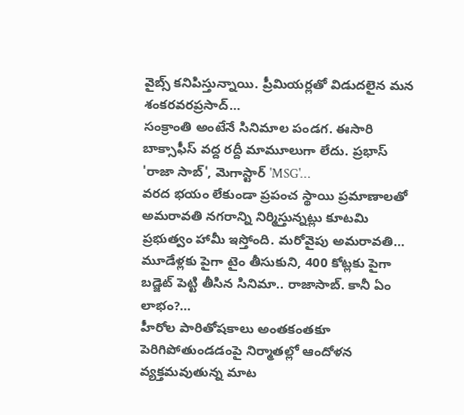వైబ్స్ కనిపిస్తున్నాయి. ప్రీమియర్లతో విడుదలైన మన శంకరవరప్రసాద్…
సంక్రాంతి అంటేనే సినిమాల పండగ. ఈసారి బాక్సాఫీస్ వద్ద రద్దీ మామూలుగా లేదు. ప్రభాస్ 'రాజా సాబ్', మెగాస్టార్ 'MSG'…
వరద భయం లేకుండా ప్రపంచ స్థాయి ప్రమాణాలతో అమరావతి నగరాన్ని నిర్మిస్తున్నట్లు కూటమి ప్రభుత్వం హామీ ఇస్తోంది. మరోవైపు అమరావతి…
మూడేళ్లకు పైగా టైం తీసుకుని, 400 కోట్లకు పైగా బడ్జెట్ పెట్టి తీసిన సినిమా.. రాజాసాబ్. కానీ ఏం లాభం?…
హీరోల పారితోషకాలు అంతకంతకూ పెరిగిపోతుండడంపై నిర్మాతల్లో ఆందోళన వ్యక్తమవుతున్న మాట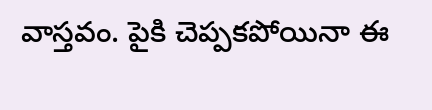వాస్తవం. పైకి చెప్పకపోయినా ఈ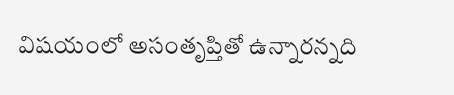విషయంలో అసంతృప్తితో ఉన్నారన్నది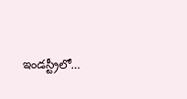ఇండస్ట్రీలో…